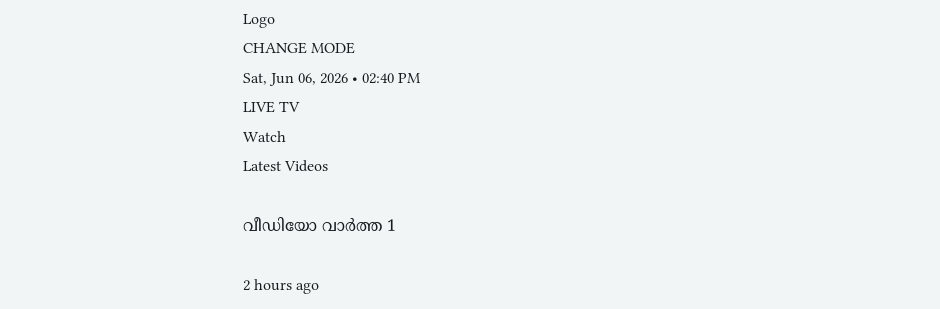Logo
CHANGE MODE
Sat, Jun 06, 2026 • 02:40 PM
LIVE TV
Watch
Latest Videos

വീഡിയോ വാർത്ത 1

2 hours ago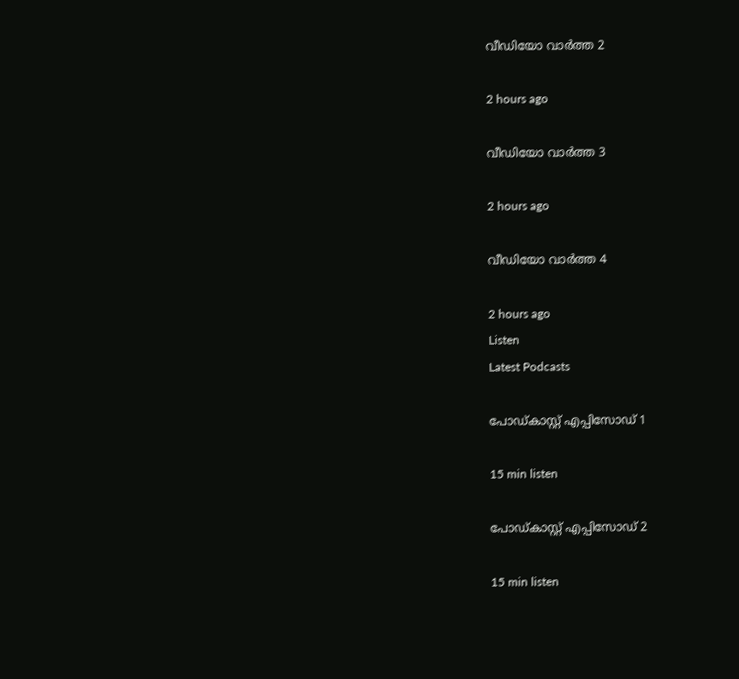വീഡിയോ വാർത്ത 2

2 hours ago

വീഡിയോ വാർത്ത 3

2 hours ago

വീഡിയോ വാർത്ത 4

2 hours ago
Listen
Latest Podcasts

പോഡ്കാസ്റ്റ് എപ്പിസോഡ് 1

15 min listen

പോഡ്കാസ്റ്റ് എപ്പിസോഡ് 2

15 min listen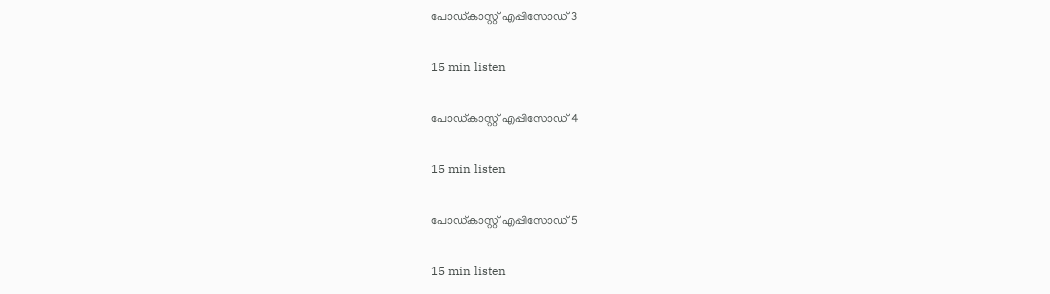പോഡ്കാസ്റ്റ് എപ്പിസോഡ് 3

15 min listen

പോഡ്കാസ്റ്റ് എപ്പിസോഡ് 4

15 min listen

പോഡ്കാസ്റ്റ് എപ്പിസോഡ് 5

15 min listen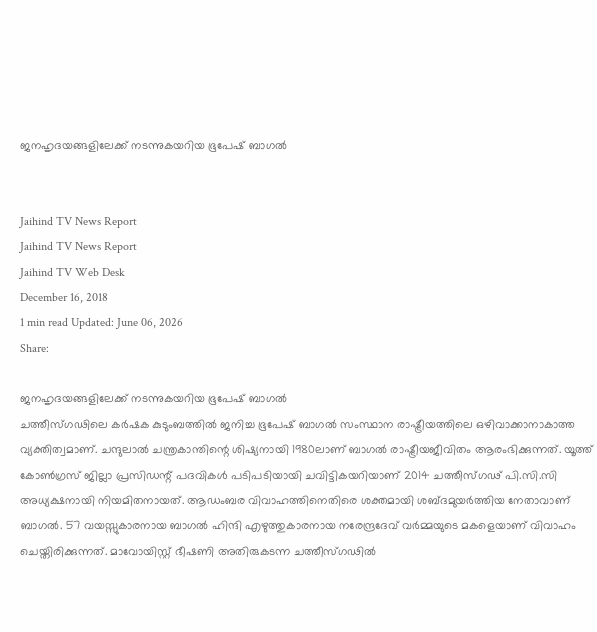ജനഹൃദയങ്ങളിലേക്ക് നടന്നുകയറിയ ഭൂപേഷ് ബാഗല്‍


Jaihind TV News Report
Jaihind TV News Report
Jaihind TV Web Desk
December 16, 2018
1 min read Updated: June 06, 2026
Share:

ജനഹൃദയങ്ങളിലേക്ക് നടന്നുകയറിയ ഭൂപേഷ് ബാഗല്‍
ചത്തീസ്ഗഢിലെ കര്‍ഷക കുടുംബത്തില്‍ ജനിച്ച ഭൂപേഷ് ബാഗല്‍ സംസ്ഥാന രാഷ്ട്രീയത്തിലെ ഒഴിവാക്കാനാകാത്ത വ്യക്തിത്വമാണ്. ചന്ദുലാല്‍ ചന്ത്രകാന്തിന്റെ ശിഷ്യനായി 1980ലാണ് ബാഗല്‍ രാഷ്ട്രീയജീവിതം ആരംഭിക്കുന്നത്. യൂത്ത് കോണ്‍ഗ്രസ് ജില്ലാ പ്രസിഡന്റ് പദവികള്‍ പടിപടിയായി ചവിട്ടികയറിയാണ് 2014 ചത്തീസ്ഗഢ് പി.സി.സി അധ്യക്ഷനായി നിയമിതനായത്. ആഡംബര വിവാഹത്തിനെതിരെ ശക്തമായി ശബ്ദമുയര്‍ത്തിയ നേതാവാണ് ബാഗല്‍. 57 വയസ്സുകാരനായ ബാഗല്‍ ഹിന്ദി എഴുത്തുകാരനായ നരേന്ദ്രദേവ് വര്‍മ്മയുടെ മകളെയാണ് വിവാഹം ചെയ്തിരിക്കുന്നത്. മാവോയിസ്റ്റ് ഭീഷണി അതിരുകടന്ന ചത്തീസ്ഗഢില്‍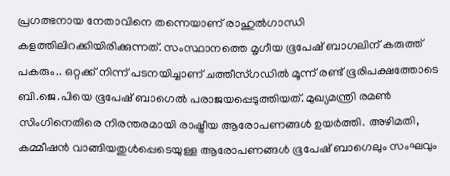പ്രഗത്ഭനായ നേതാവിനെ തന്നെയാണ് രാഹുല്‍ഗാന്ധി കളത്തിലിറക്കിയിരിക്കുന്നത്. സംസ്ഥാനത്തെ മൃഗീയ ഭൂപേഷ് ബാഗലിന് കരുത്ത് പകരും.. ഒറ്റക്ക് നിന്ന് പടനയിച്ചാണ് ചത്തീസ്ഗഡില്‍ മൂന്ന് രണ്ട് ഭൂരിപക്ഷത്തോടെ ബി.ജെ.പിയെ ഭൂപേഷ് ബാഗെല്‍ പരാജയപ്പെടുത്തിയത്. മുഖ്യമന്ത്രി രമണ്‍ സിംഗിനെതിരെ നിരന്തരമായി രാഷ്ട്രീയ ആരോപണങ്ങള്‍ ഉയര്‍ത്തി. അഴിമതി, കമ്മീഷന്‍ വാങ്ങിയതുള്‍പ്പെടെയുള്ള ആരോപണങ്ങള്‍ ഭൂപേഷ് ബാഗെലും സംഘവും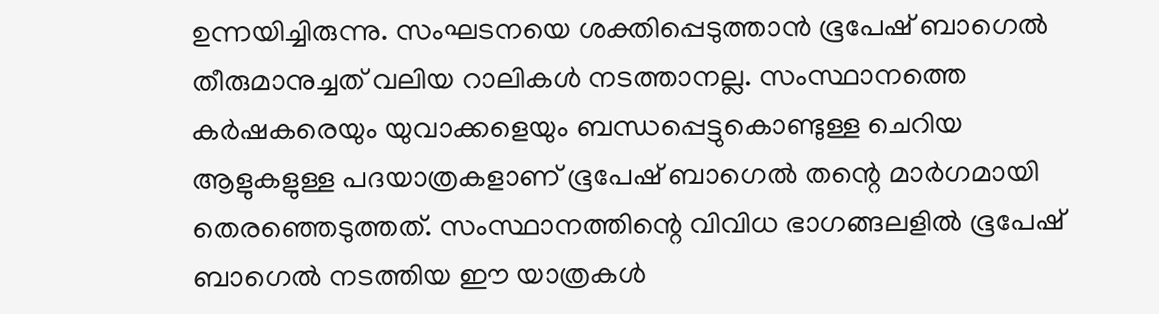ഉന്നയിച്ചിരുന്നു. സംഘടനയെ ശക്തിപ്പെടുത്താന്‍ ഭൂപേഷ് ബാഗെല്‍ തീരുമാനുച്ചത് വലിയ റാലികള്‍ നടത്താനല്ല. സംസ്ഥാനത്തെ കര്‍ഷകരെയും യുവാക്കളെയും ബന്ധപ്പെട്ടുകൊണ്ടുള്ള ചെറിയ ആളുകളുള്ള പദയാത്രകളാണ് ഭൂപേഷ് ബാഗെല്‍ തന്റെ മാര്‍ഗമായി തെരഞ്ഞെടുത്തത്. സംസ്ഥാനത്തിന്റെ വിവിധ ഭാഗങ്ങലളില്‍ ഭൂപേഷ് ബാഗെല്‍ നടത്തിയ ഈ യാത്രകള്‍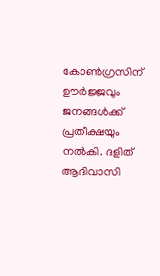കോണ്‍ഗ്രസിന് ഊര്‍ജ്ജവും ജനങ്ങള്‍ക്ക് പ്രതീക്ഷയും നല്‍കി. ദളിത് ആദിവാസി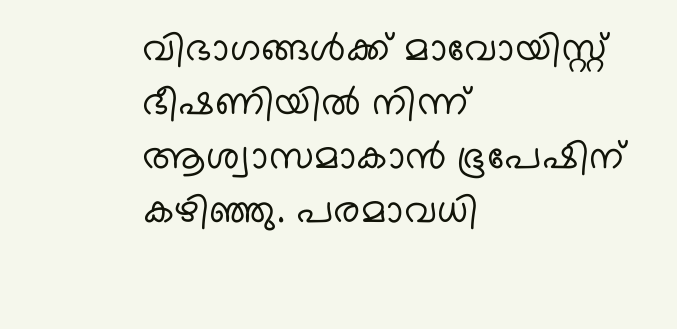വിഭാഗങ്ങള്‍ക്ക് മാവോയിസ്റ്റ് ഭീഷണിയില്‍ നിന്ന് ആശ്വാസമാകാന്‍ ഭൂപേഷിന് കഴിഞ്ഞു. പരമാവധി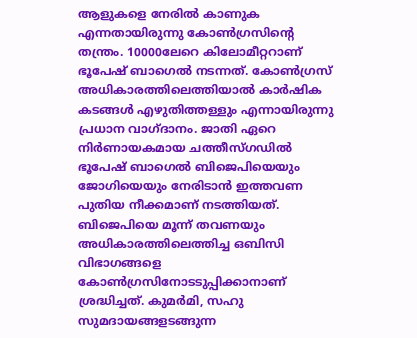ആളുകളെ നേരില്‍ കാണുക എന്നതായിരുന്നു കോണ്‍ഗ്രസിന്റെ തന്ത്രം. 10000ലേറെ കിലോമീറ്ററാണ് ഭൂപേഷ് ബാഗെല്‍ നടന്നത്. കോണ്‍ഗ്രസ് അധികാരത്തിലെത്തിയാല്‍ കാര്‍ഷിക കടങ്ങള്‍ എഴുതിത്തള്ളും എന്നായിരുന്നു പ്രധാന വാഗ്ദാനം. ജാതി ഏറെ നിര്‍ണായകമായ ചത്തീസ്ഗഡില്‍ ഭൂപേഷ് ബാഗെല്‍ ബിജെപിയെയും ജോഗിയെയും നേരിടാന്‍ ഇത്തവണ പുതിയ നീക്കമാണ് നടത്തിയത്. ബിജെപിയെ മൂന്ന് തവണയും അധികാരത്തിലെത്തിച്ച ഒബിസി വിഭാഗങ്ങളെ കോണ്‍ഗ്രസിനോടടുപ്പിക്കാനാണ് ശ്രദ്ധിച്ചത്. കുമര്‍മി, സഹു സുമദായങ്ങളടങ്ങുന്ന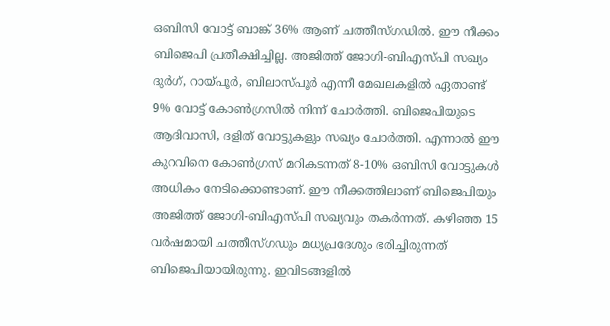ഒബിസി വോട്ട് ബാങ്ക് 36% ആണ് ചത്തീസ്ഗഡില്‍. ഈ നീക്കം ബിജെപി പ്രതീക്ഷിച്ചില്ല. അജിത്ത് ജോഗി-ബിഎസ്പി സഖ്യം ദുര്‍ഗ്, റായ്പൂര്‍, ബിലാസ്പൂര്‍ എന്നീ മേഖലകളില്‍ ഏതാണ്ട് 9% വോട്ട് കോണ്‍ഗ്രസില്‍ നിന്ന് ചോര്‍ത്തി. ബിജെപിയുടെ ആദിവാസി, ദളിത് വോട്ടുകളും സഖ്യം ചോര്‍ത്തി. എന്നാല്‍ ഈ കുറവിനെ കോണ്‍ഗ്രസ് മറികടന്നത് 8-10% ഒബിസി വോട്ടുകള്‍ അധികം നേടിക്കൊണ്ടാണ്. ഈ നീക്കത്തിലാണ് ബിജെപിയും അജിത്ത് ജോഗി-ബിഎസ്പി സഖ്യവും തകര്‍ന്നത്. കഴിഞ്ഞ 15 വര്‍ഷമായി ചത്തീസ്ഗഡും മധ്യപ്രദേശും ഭരിച്ചിരുന്നത് ബിജെപിയായിരുന്നു. ഇവിടങ്ങളില്‍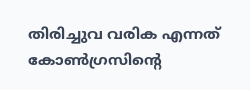തിരിച്ചുവ വരിക എന്നത് കോണ്‍ഗ്രസിന്റെ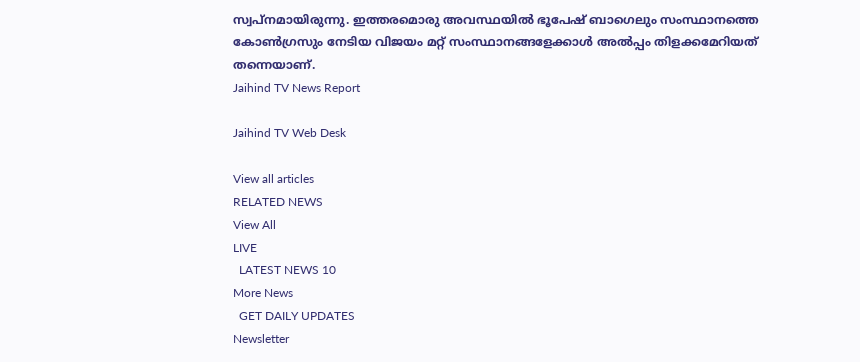സ്വപ്നമായിരുന്നു. ഇത്തരമൊരു അവസ്ഥയില്‍ ഭൂപേഷ് ബാഗെലും സംസ്ഥാനത്തെ കോണ്‍ഗ്രസും നേടിയ വിജയം മറ്റ് സംസ്ഥാനങ്ങളേക്കാള്‍ അല്‍പ്പം തിളക്കമേറിയത് തന്നെയാണ്.
Jaihind TV News Report

Jaihind TV Web Desk

View all articles
RELATED NEWS
View All
LIVE
  LATEST NEWS 10
More News
  GET DAILY UPDATES
Newsletter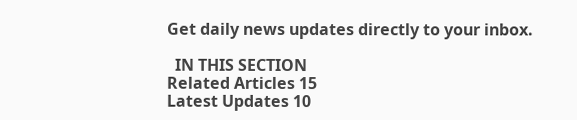Get daily news updates directly to your inbox.

  IN THIS SECTION
Related Articles 15
Latest Updates 10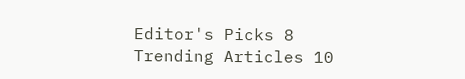Editor's Picks 8
Trending Articles 10